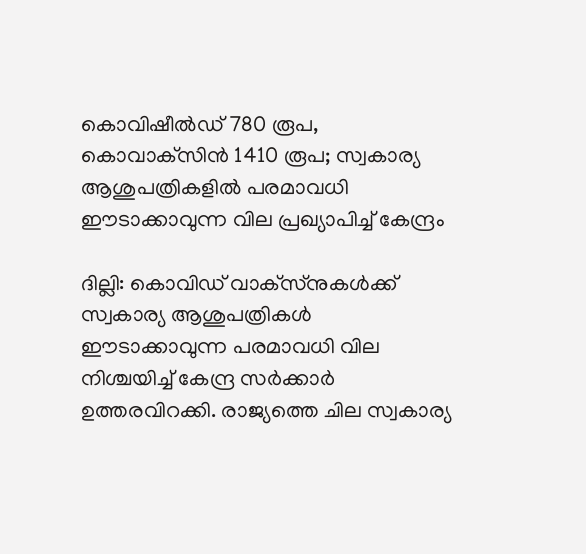കൊവിഷീല്‍ഡ് 780 രൂപ, കൊവാക്‌സിന്‍ 1410 രൂപ; സ്വകാര്യ ആശുപത്രികളില്‍ പരമാവധി ഈടാക്കാവുന്ന വില പ്രഖ്യാപിച്ച്‌ കേന്ദ്രം

ദില്ലി: കൊവിഡ് വാക്‌സ്‌നുകള്‍ക്ക് സ്വകാര്യ ആശുപത്രികള്‍ ഈടാക്കാവുന്ന പരമാവധി വില നിശ്ചയിച്ച്‌ കേന്ദ്ര സര്‍ക്കാര്‍ ഉത്തരവിറക്കി. രാജ്യത്തെ ചില സ്വകാര്യ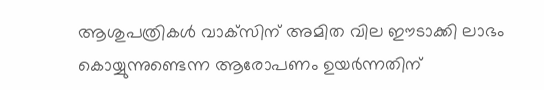ആശുപത്രികള്‍ വാക്‌സിന് അമിത വില ഈടാക്കി ലാഭം കൊയ്യുന്നുണ്ടെന്ന ആരോപണം ഉയര്‍ന്നതിന്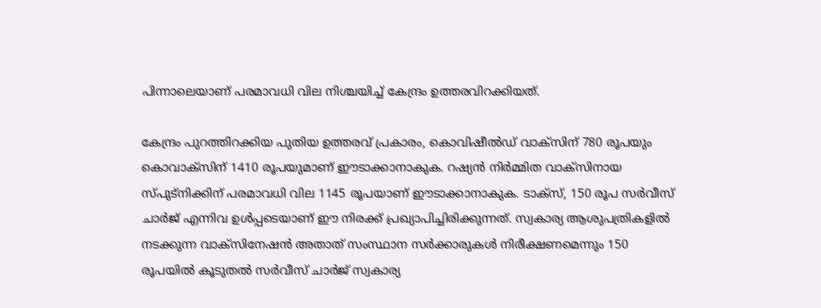പിന്നാലെയാണ് പരമാവധി വില നിശ്ചയിച്ച്‌ കേന്ദ്രം ഉത്തരവിറക്കിയത്.

കേന്ദ്രം പുറത്തിറക്കിയ പുതിയ ഉത്തരവ് പ്രകാരം, കൊവിഷീല്‍ഡ് വാക്‌സിന് 780 രൂപയും കൊവാക്‌സിന് 1410 രൂപയുമാണ് ഈടാക്കാനാകുക. റഷ്യന്‍ നിര്‍മ്മിത വാക്‌സിനായ സ്പുട്‌നിക്കിന് പരമാവധി വില 1145 രൂപയാണ് ഈടാക്കാനാകുക. ടാക്‌സ്, 150 രൂപ സര്‍വീസ് ചാര്‍ജ് എന്നിവ ഉള്‍പ്പടെയാണ് ഈ നിരക്ക് പ്രഖ്യാപിച്ചിരിക്കുന്നത്. സ്വകാര്യ ആശുപത്രികളില്‍ നടക്കുന്ന വാക്‌സിനേഷന്‍ അതാത് സംസ്ഥാന സര്‍ക്കാരുകള്‍ നിരീക്ഷണമെന്നും 150 രൂപയില്‍ കൂടുതല്‍ സര്‍വീസ് ചാര്‍ജ് സ്വകാര്യ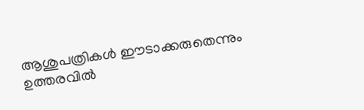ആശുപത്രികള്‍ ഈടാക്കരുതെന്നും ഉത്തരവില്‍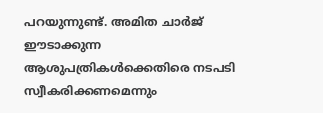പറയുന്നുണ്ട്. അമിത ചാര്‍ജ് ഈടാക്കുന്ന ആശുപത്രികള്‍ക്കെതിരെ നടപടി സ്വീകരിക്കണമെന്നും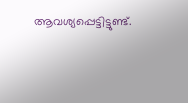ആവശ്യപ്പെട്ടിട്ടുണ്ട്.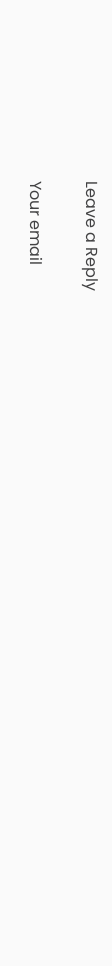Leave a Reply

Your email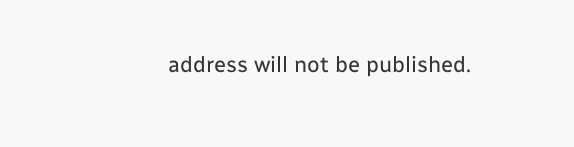address will not be published.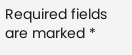Required fields are marked *